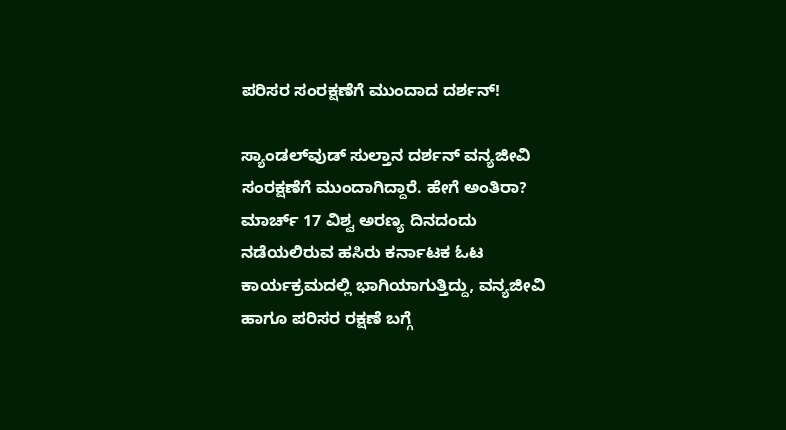ಪರಿಸರ ಸಂರಕ್ಷಣೆಗೆ ಮುಂದಾದ ದರ್ಶನ್!

ಸ್ಯಾಂಡಲ್‌ವುಡ್ ಸುಲ್ತಾನ ದರ್ಶನ್ ವನ್ಯಜೀವಿ ಸಂರಕ್ಷಣೆಗೆ ಮುಂದಾಗಿದ್ದಾರೆ. ಹೇಗೆ ಅಂತಿರಾ? ಮಾರ್ಚ್ 17 ವಿಶ್ವ ಅರಣ್ಯ ದಿನದಂದು ನಡೆಯಲಿರುವ ಹಸಿರು ಕರ್ನಾಟಕ ಓಟ ಕಾರ್ಯಕ್ರಮದಲ್ಲಿ ಭಾಗಿಯಾಗುತ್ತಿದ್ದು, ವನ್ಯಜೀವಿ ಹಾಗೂ ಪರಿಸರ ರಕ್ಷಣೆ ಬಗ್ಗೆ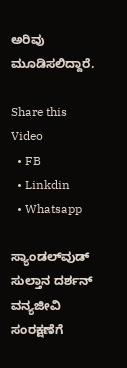ಅರಿವು ಮೂಡಿಸಲಿದ್ದಾರೆ.

Share this Video
  • FB
  • Linkdin
  • Whatsapp

ಸ್ಯಾಂಡಲ್‌ವುಡ್ ಸುಲ್ತಾನ ದರ್ಶನ್ ವನ್ಯಜೀವಿ ಸಂರಕ್ಷಣೆಗೆ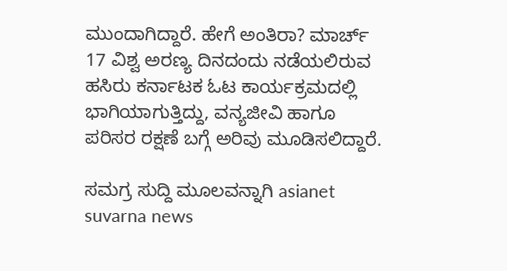ಮುಂದಾಗಿದ್ದಾರೆ. ಹೇಗೆ ಅಂತಿರಾ? ಮಾರ್ಚ್ 17 ವಿಶ್ವ ಅರಣ್ಯ ದಿನದಂದು ನಡೆಯಲಿರುವ ಹಸಿರು ಕರ್ನಾಟಕ ಓಟ ಕಾರ್ಯಕ್ರಮದಲ್ಲಿ ಭಾಗಿಯಾಗುತ್ತಿದ್ದು, ವನ್ಯಜೀವಿ ಹಾಗೂ ಪರಿಸರ ರಕ್ಷಣೆ ಬಗ್ಗೆ ಅರಿವು ಮೂಡಿಸಲಿದ್ದಾರೆ.

ಸಮಗ್ರ ಸುದ್ದಿ ಮೂಲವನ್ನಾಗಿ asianet suvarna news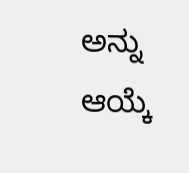ಅನ್ನು ಆಯ್ಕೆ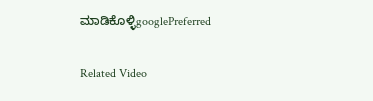ಮಾಡಿಕೊಳ್ಳಿgooglePreferred

Related Video